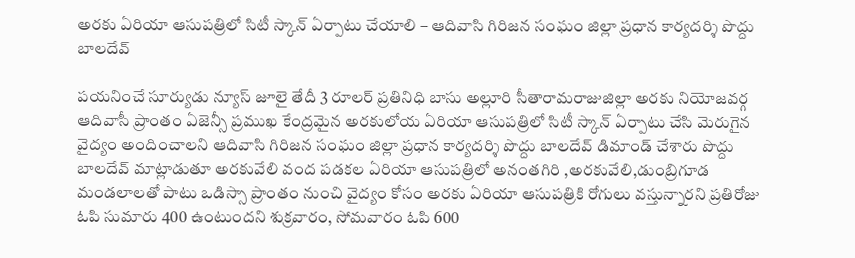అరకు ఏరియా ఆసుపత్రిలో సిటీ స్కాన్ ఏర్పాటు చేయాలి – ఆదివాసి గిరిజన సంఘం జిల్లా ప్రధాన కార్యదర్శి పొద్దు బాలదేవ్

పయనించే సూర్యుడు న్యూస్ జూలై తేదీ 3 రూలర్ ప్రతినిధి బాసు అల్లూరి సీతారామరాజుజిల్లా అరకు నియోజవర్గ ఆదివాసీ ప్రాంతం ఏజెన్సీ ప్రముఖ కేంద్రమైన అరకులోయ ఏరియా ఆసుపత్రిలో సిటీ స్కాన్ ఏర్పాటు చేసి మెరుగైన వైద్యం అందించాలని ఆదివాసి గిరిజన సంఘం జిల్లా ప్రధాన కార్యదర్శి పొద్దు బాలదేవ్ డిమాండ్ చేశారు పొద్దు బాలదేవ్ మాట్లాడుతూ అరకువేలి వంద పడకల ఏరియా ఆసుపత్రిలో అనంతగిరి ,అరకువేలి,డుంబ్రిగూడ మండలాలతో పాటు ఒడిస్సా ప్రాంతం నుంచి వైద్యం కోసం అరకు ఏరియా ఆసుపత్రికి రోగులు వస్తున్నారని ప్రతిరోజు ఓపి సుమారు 400 ఉంటుందని శుక్రవారం, సోమవారం ఓపి 600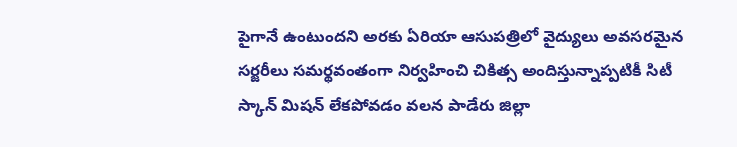పైగానే ఉంటుందని అరకు ఏరియా ఆసుపత్రిలో వైద్యులు అవసరమైన సర్జరీలు సమర్థవంతంగా నిర్వహించి చికిత్స అందిస్తున్నాప్పటికీ సిటీ స్కాన్ మిషన్ లేకపోవడం వలన పాడేరు జిల్లా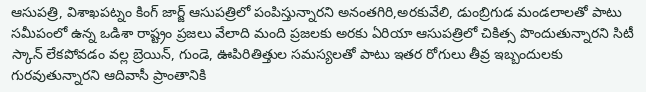ఆసుపత్రి, విశాఖపట్నం కింగ్ జార్జ్ ఆసుపత్రిలో పంపిస్తున్నారని అనంతగిరి,అరకువేలి, డుంబ్రిగుడ మండలాలతో పాటు సమీపంలో ఉన్న ఒడిశా రాష్ట్రం ప్రజలు వేలాది మంది ప్రజలకు అరకు ఏరియా ఆసుపత్రిలో చికిత్స పొందుతున్నారని సిటీ స్కాన్ లేకపోవడం వల్ల బ్రెయిన్, గుండె, ఊపిరితిత్తుల సమస్యలతో పాటు ఇతర రోగులు తీవ్ర ఇబ్బందులకు గురవుతున్నారని ఆదివాసీ ప్రాంతానికి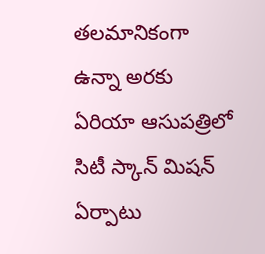తలమానికంగా ఉన్నా అరకు ఏరియా ఆసుపత్రిలో సిటీ స్కాన్ మిషన్ ఏర్పాటు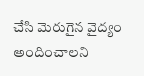చేసి మెరుగైన వైద్యం అందించాలని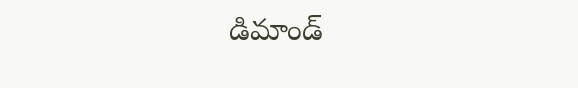డిమాండ్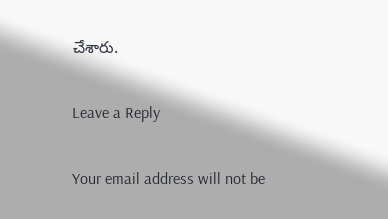చేశారు.

Leave a Reply

Your email address will not be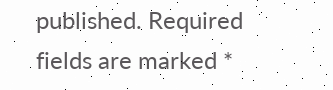published. Required fields are marked *